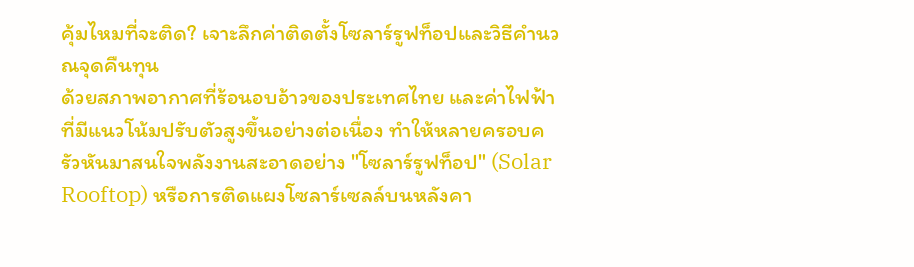คุ้มไหมที่จะติด? เจาะลึกค่าติดตั้งโซลาร์รูฟท็อปและวิธีคำนวณจุดคืนทุน
ด้วยสภาพอากาศที่ร้อนอบอ้าวของประเทศไทย และค่าไฟฟ้าที่มีแนวโน้มปรับตัวสูงขึ้นอย่างต่อเนื่อง ทำให้หลายครอบครัวหันมาสนใจพลังงานสะอาดอย่าง "โซลาร์รูฟท็อป" (Solar Rooftop) หรือการติดแผงโซลาร์เซลล์บนหลังคา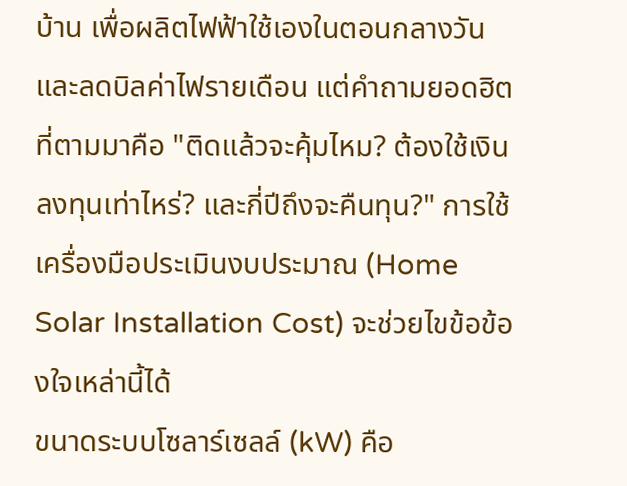บ้าน เพื่อผลิตไฟฟ้าใช้เองในตอนกลางวันและลดบิลค่าไฟรายเดือน แต่คำถามยอดฮิตที่ตามมาคือ "ติดแล้วจะคุ้มไหม? ต้องใช้เงินลงทุนเท่าไหร่? และกี่ปีถึงจะคืนทุน?" การใช้เครื่องมือประเมินงบประมาณ (Home Solar Installation Cost) จะช่วยไขข้อข้องใจเหล่านี้ได้
ขนาดระบบโซลาร์เซลล์ (kW) คือ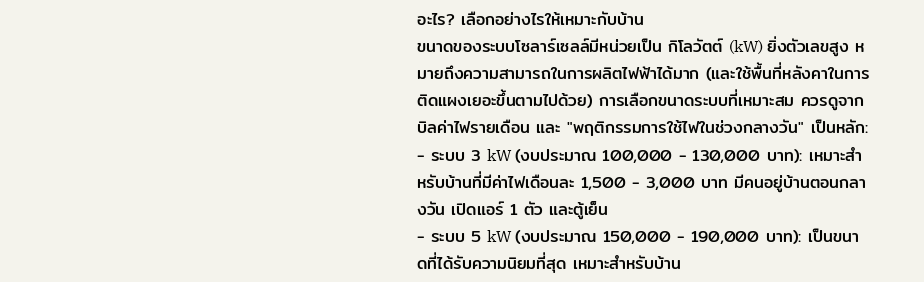อะไร? เลือกอย่างไรให้เหมาะกับบ้าน
ขนาดของระบบโซลาร์เซลล์มีหน่วยเป็น กิโลวัตต์ (kW) ยิ่งตัวเลขสูง หมายถึงความสามารถในการผลิตไฟฟ้าได้มาก (และใช้พื้นที่หลังคาในการติดแผงเยอะขึ้นตามไปด้วย) การเลือกขนาดระบบที่เหมาะสม ควรดูจากบิลค่าไฟรายเดือน และ "พฤติกรรมการใช้ไฟในช่วงกลางวัน" เป็นหลัก:
- ระบบ 3 kW (งบประมาณ 100,000 - 130,000 บาท): เหมาะสำหรับบ้านที่มีค่าไฟเดือนละ 1,500 - 3,000 บาท มีคนอยู่บ้านตอนกลางวัน เปิดแอร์ 1 ตัว และตู้เย็น
- ระบบ 5 kW (งบประมาณ 150,000 - 190,000 บาท): เป็นขนาดที่ได้รับความนิยมที่สุด เหมาะสำหรับบ้าน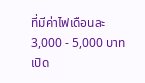ที่มีค่าไฟเดือนละ 3,000 - 5,000 บาท เปิด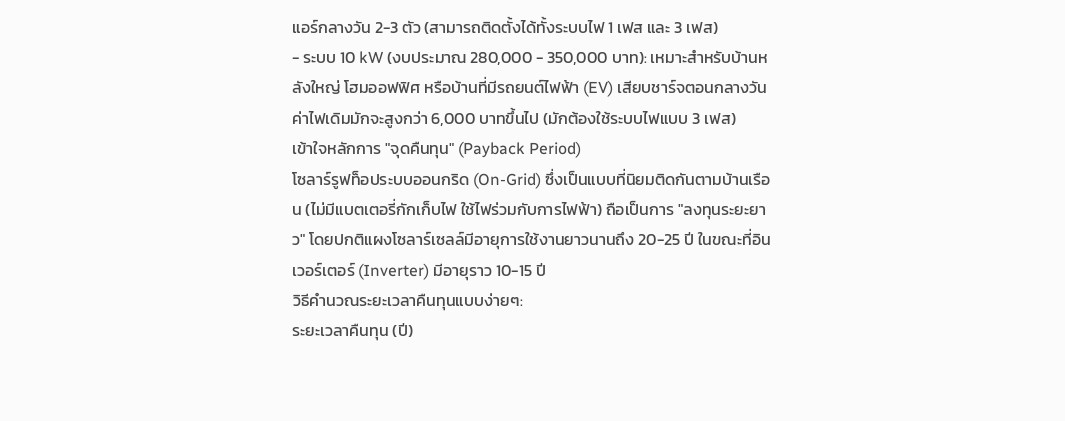แอร์กลางวัน 2-3 ตัว (สามารถติดตั้งได้ทั้งระบบไฟ 1 เฟส และ 3 เฟส)
- ระบบ 10 kW (งบประมาณ 280,000 - 350,000 บาท): เหมาะสำหรับบ้านหลังใหญ่ โฮมออฟฟิศ หรือบ้านที่มีรถยนต์ไฟฟ้า (EV) เสียบชาร์จตอนกลางวัน ค่าไฟเดิมมักจะสูงกว่า 6,000 บาทขึ้นไป (มักต้องใช้ระบบไฟแบบ 3 เฟส)
เข้าใจหลักการ "จุดคืนทุน" (Payback Period)
โซลาร์รูฟท็อประบบออนกริด (On-Grid) ซึ่งเป็นแบบที่นิยมติดกันตามบ้านเรือน (ไม่มีแบตเตอรี่กักเก็บไฟ ใช้ไฟร่วมกับการไฟฟ้า) ถือเป็นการ "ลงทุนระยะยาว" โดยปกติแผงโซลาร์เซลล์มีอายุการใช้งานยาวนานถึง 20-25 ปี ในขณะที่อินเวอร์เตอร์ (Inverter) มีอายุราว 10-15 ปี
วิธีคำนวณระยะเวลาคืนทุนแบบง่ายๆ:
ระยะเวลาคืนทุน (ปี)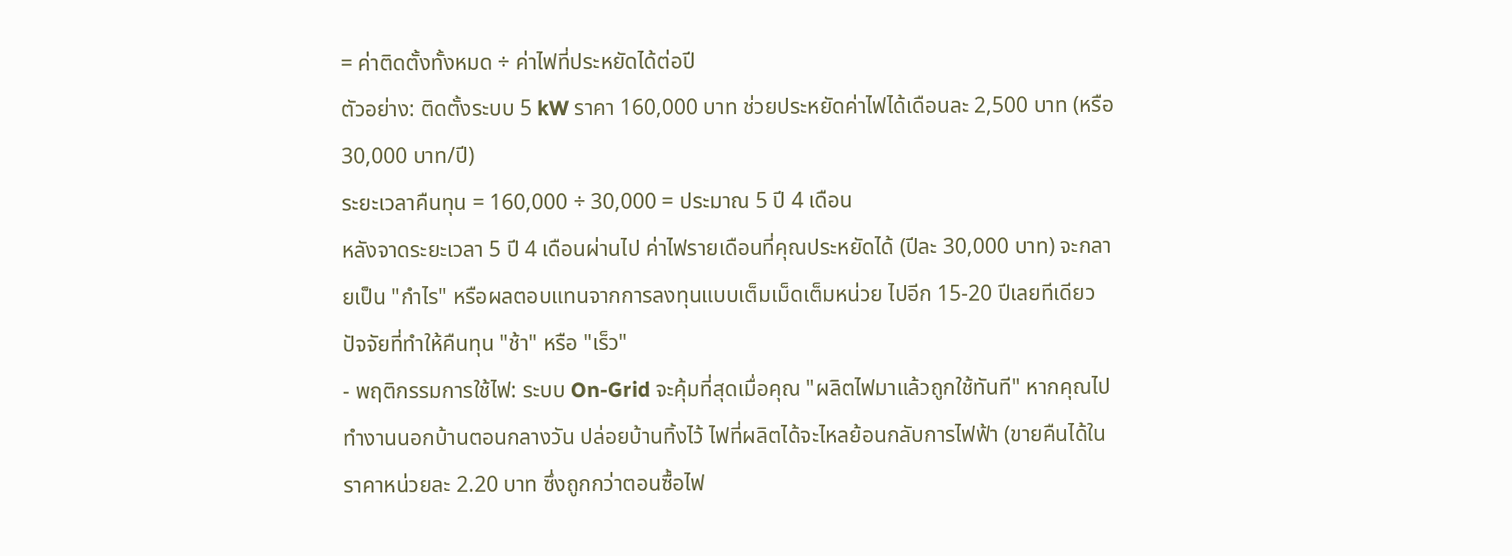= ค่าติดตั้งทั้งหมด ÷ ค่าไฟที่ประหยัดได้ต่อปี
ตัวอย่าง: ติดตั้งระบบ 5 kW ราคา 160,000 บาท ช่วยประหยัดค่าไฟได้เดือนละ 2,500 บาท (หรือ 30,000 บาท/ปี)
ระยะเวลาคืนทุน = 160,000 ÷ 30,000 = ประมาณ 5 ปี 4 เดือน
หลังจาดระยะเวลา 5 ปี 4 เดือนผ่านไป ค่าไฟรายเดือนที่คุณประหยัดได้ (ปีละ 30,000 บาท) จะกลายเป็น "กำไร" หรือผลตอบแทนจากการลงทุนแบบเต็มเม็ดเต็มหน่วย ไปอีก 15-20 ปีเลยทีเดียว
ปัจจัยที่ทำให้คืนทุน "ช้า" หรือ "เร็ว"
- พฤติกรรมการใช้ไฟ: ระบบ On-Grid จะคุ้มที่สุดเมื่อคุณ "ผลิตไฟมาแล้วถูกใช้ทันที" หากคุณไปทำงานนอกบ้านตอนกลางวัน ปล่อยบ้านทิ้งไว้ ไฟที่ผลิตได้จะไหลย้อนกลับการไฟฟ้า (ขายคืนได้ในราคาหน่วยละ 2.20 บาท ซึ่งถูกกว่าตอนซื้อไฟ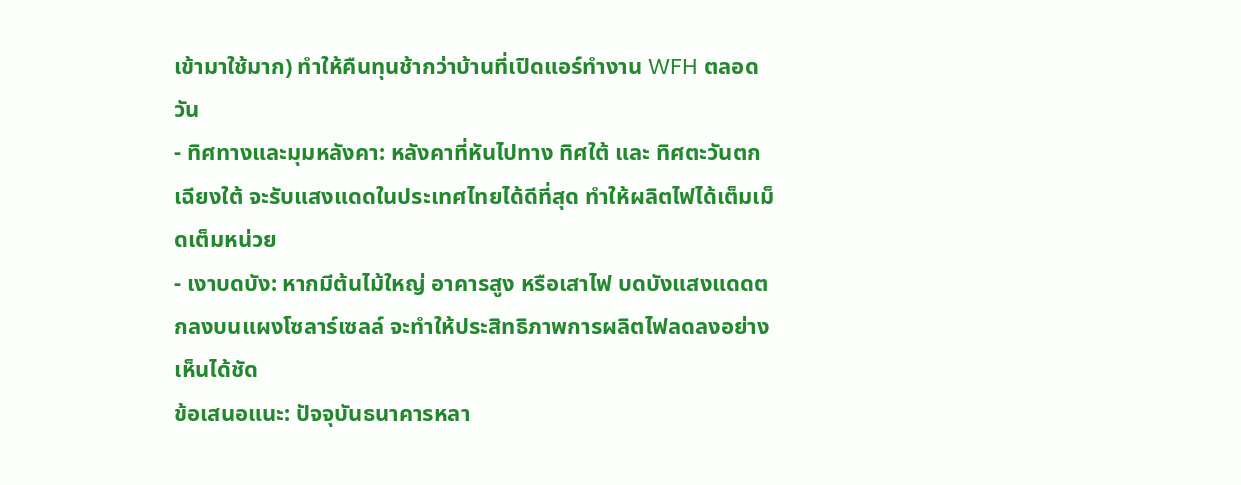เข้ามาใช้มาก) ทำให้คืนทุนช้ากว่าบ้านที่เปิดแอร์ทำงาน WFH ตลอดวัน
- ทิศทางและมุมหลังคา: หลังคาที่หันไปทาง ทิศใต้ และ ทิศตะวันตกเฉียงใต้ จะรับแสงแดดในประเทศไทยได้ดีที่สุด ทำให้ผลิตไฟได้เต็มเม็ดเต็มหน่วย
- เงาบดบัง: หากมีต้นไม้ใหญ่ อาคารสูง หรือเสาไฟ บดบังแสงแดดตกลงบนแผงโซลาร์เซลล์ จะทำให้ประสิทธิภาพการผลิตไฟลดลงอย่างเห็นได้ชัด
ข้อเสนอแนะ: ปัจจุบันธนาคารหลา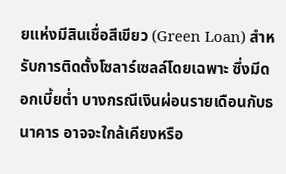ยแห่งมีสินเชื่อสีเขียว (Green Loan) สำหรับการติดตั้งโซลาร์เซลล์โดยเฉพาะ ซึ่งมีดอกเบี้ยต่ำ บางกรณีเงินผ่อนรายเดือนกับธนาคาร อาจจะใกล้เคียงหรือ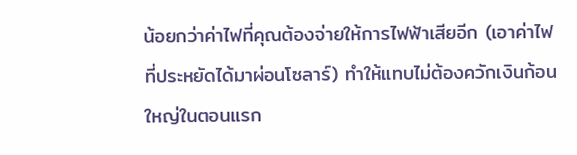น้อยกว่าค่าไฟที่คุณต้องจ่ายให้การไฟฟ้าเสียอีก (เอาค่าไฟที่ประหยัดได้มาผ่อนโซลาร์) ทำให้แทบไม่ต้องควักเงินก้อนใหญ่ในตอนแรก